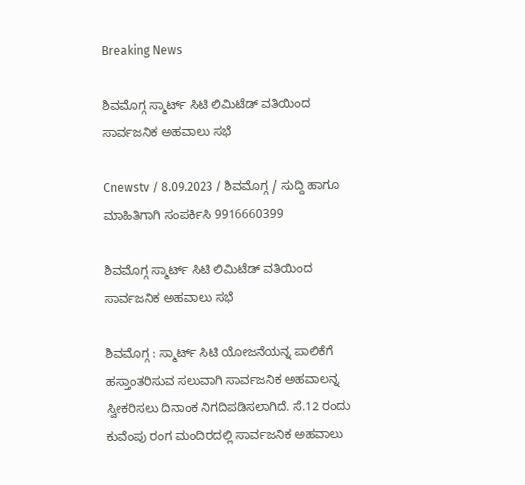Breaking News

ಶಿವಮೊಗ್ಗ ಸ್ಮಾರ್ಟ್ ಸಿಟಿ ಲಿಮಿಟೆಡ್ ವತಿಯಿಂದ ಸಾರ್ವಜನಿಕ ಅಹವಾಲು ಸಭೆ

Cnewstv / 8.09.2023 / ಶಿವಮೊಗ್ಗ / ಸುದ್ದಿ ಹಾಗೂ ಮಾಹಿತಿಗಾಗಿ ಸಂಪರ್ಕಿಸಿ 9916660399

ಶಿವಮೊಗ್ಗ ಸ್ಮಾರ್ಟ್ ಸಿಟಿ ಲಿಮಿಟೆಡ್ ವತಿಯಿಂದ ಸಾರ್ವಜನಿಕ ಅಹವಾಲು ಸಭೆ

ಶಿವಮೊಗ್ಗ : ಸ್ಮಾರ್ಟ್ ಸಿಟಿ ಯೋಜನೆಯನ್ನ ಪಾಲಿಕೆಗೆ ಹಸ್ತಾಂತರಿಸುವ ಸಲುವಾಗಿ ಸಾರ್ವಜನಿಕ ಅಹವಾಲನ್ನ ಸ್ವೀಕರಿಸಲು ದಿನಾಂಕ ನಿಗದಿಪಡಿಸಲಾಗಿದೆ. ಸೆ.12 ರಂದು ಕುವೆಂಪು ರಂಗ ಮಂದಿರದಲ್ಲಿ ಸಾರ್ವಜನಿಕ ಅಹವಾಲು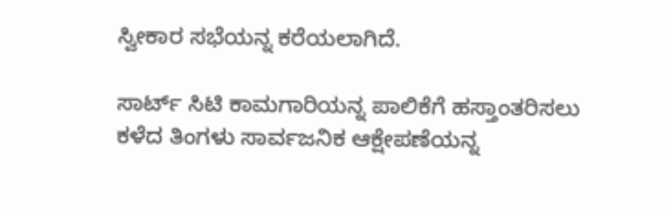ಸ್ವೀಕಾರ ಸಭೆಯನ್ನ ಕರೆಯಲಾಗಿದೆ.

ಸಾರ್ಟ್ ಸಿಟಿ ಕಾಮಗಾರಿಯನ್ನ ಪಾಲಿಕೆಗೆ ಹಸ್ತಾಂತರಿಸಲು ಕಳೆದ ತಿಂಗಳು ಸಾರ್ವಜನಿಕ ಆಕ್ಷೇಪಣೆಯನ್ನ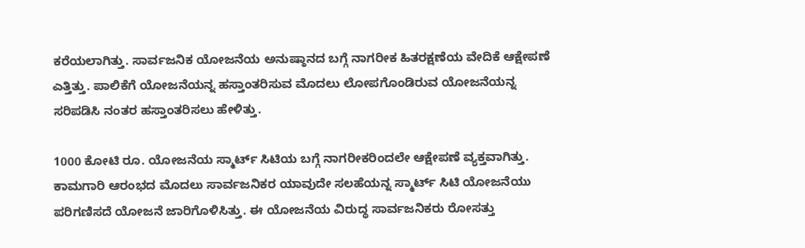ಕರೆಯಲಾಗಿತ್ತು. ಸಾರ್ವಜನಿಕ ಯೋಜ‌ನೆಯ ಅನುಷ್ಠಾನದ ಬಗ್ಗೆ ನಾಗರೀಕ ಹಿತರಕ್ಷಣೆಯ ವೇದಿಕೆ ಆಕ್ಷೇಪಣೆ ಎತ್ತಿತ್ತು. ಪಾಲಿಕೆಗೆ ಯೋಜನೆಯನ್ನ ಹಸ್ತಾಂತರಿಸುವ ಮೊದಲು ಲೋಪಗೊಂಡಿರುವ ಯೋಜನೆಯನ್ನ ಸರಿಪಡಿಸಿ ನಂತರ ಹಸ್ತಾಂತರಿಸಲು ಹೇಳಿತ್ತು.

1000 ಕೋಟಿ ರೂ. ಯೋಜನೆಯ ಸ್ಮಾರ್ಟ್ ಸಿಟಿಯ ಬಗ್ಗೆ ನಾಗರೀಕರಿಂದಲೇ ಆಕ್ಷೇಪಣೆ ವ್ಯಕ್ತವಾಗಿತ್ತು. ಕಾಮಗಾರಿ ಆರಂಭದ ಮೊದಲು ಸಾರ್ವಜನಿಕರ ಯಾವುದೇ ಸಲಹೆಯನ್ನ ಸ್ಮಾರ್ಟ್ ಸಿಟಿ ಯೋಜನೆಯು ಪರಿಗಣಿಸದೆ ಯೋಜನೆ ಜಾರಿಗೊಳಿಸಿತ್ತು. ಈ ಯೋಜನೆಯ ವಿರುದ್ಧ ಸಾರ್ವಜನಿಕರು ರೋಸತ್ತು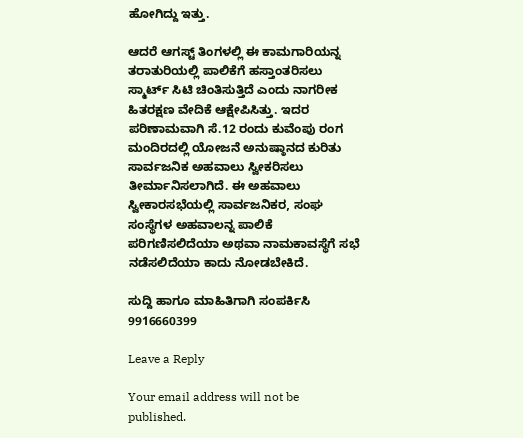ಹೋಗಿದ್ದು ಇತ್ತು.

ಆದರೆ ಆಗಸ್ಟ್ ತಿಂಗಳಲ್ಲಿ ಈ ಕಾಮಗಾರಿಯನ್ನ ತರಾತುರಿಯಲ್ಲಿ ಪಾಲಿಕೆಗೆ ಹಸ್ತಾಂತರಿಸಲು ಸ್ಮಾರ್ಟ್ ಸಿಟಿ ಚಿಂತಿಸುತ್ತಿದೆ ಎಂದು ನಾಗರೀಕ ಹಿತರಕ್ಷಣ ವೇದಿಕೆ ಆಕ್ಷೇಪಿಸಿತ್ತು. ಇದರ ಪರಿಣಾಮವಾಗಿ ಸೆ.12 ರಂದು ಕುವೆಂಪು ರಂಗ ಮಂದಿರದಲ್ಲಿ ಯೋಜನೆ ಅನುಷ್ಠಾನದ ಕುರಿತು ಸಾರ್ವಜನಿಕ ಅಹವಾಲು ಸ್ವೀಕರಿಸಲು ತೀರ್ಮಾನಿಸಲಾಗಿದೆ. ಈ ಅಹವಾಲು ಸ್ವೀಕಾರ‌ಸಭೆಯಲ್ಲಿ ಸಾರ್ವಜನಿಕರ, ಸಂಘ ಸಂಸ್ಥೆಗಳ ಅಹವಾಲನ್ನ ಪಾಲಿಕೆ ಪರಿಗಣಿಸಲಿದೆಯಾ ಅಥವಾ ನಾಮಕಾವಸ್ಥೆಗೆ ಸಭೆ ನಡೆಸಲಿದೆಯಾ ಕಾದು ನೋಡಬೇಕಿದೆ.

ಸುದ್ದಿ ಹಾಗೂ ಮಾಹಿತಿಗಾಗಿ ಸಂಪರ್ಕಿಸಿ 9916660399

Leave a Reply

Your email address will not be published.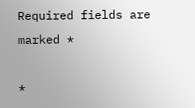Required fields are marked *

*